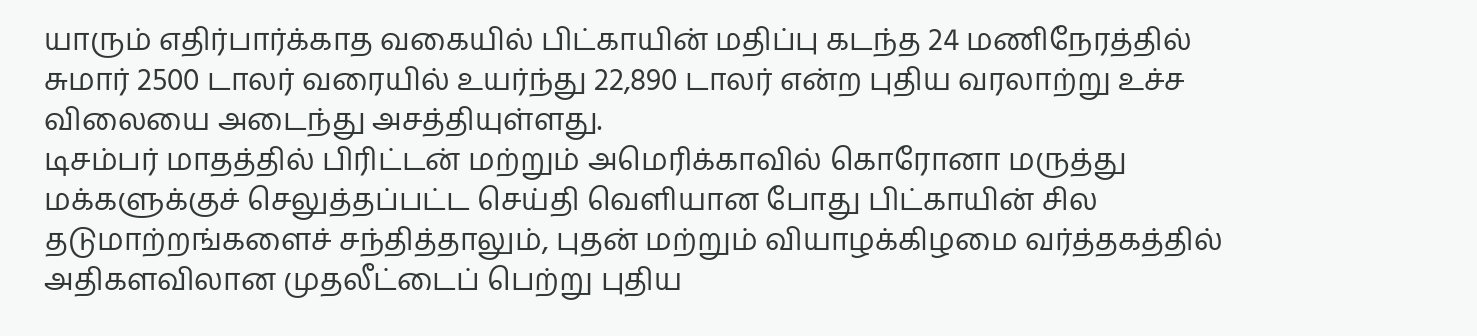யாரும் எதிர்பார்க்காத வகையில் பிட்காயின் மதிப்பு கடந்த 24 மணிநேரத்தில் சுமார் 2500 டாலர் வரையில் உயர்ந்து 22,890 டாலர் என்ற புதிய வரலாற்று உச்ச விலையை அடைந்து அசத்தியுள்ளது.
டிசம்பர் மாதத்தில் பிரிட்டன் மற்றும் அமெரிக்காவில் கொரோனா மருத்து மக்களுக்குச் செலுத்தப்பட்ட செய்தி வெளியான போது பிட்காயின் சில தடுமாற்றங்களைச் சந்தித்தாலும், புதன் மற்றும் வியாழக்கிழமை வர்த்தகத்தில் அதிகளவிலான முதலீட்டைப் பெற்று புதிய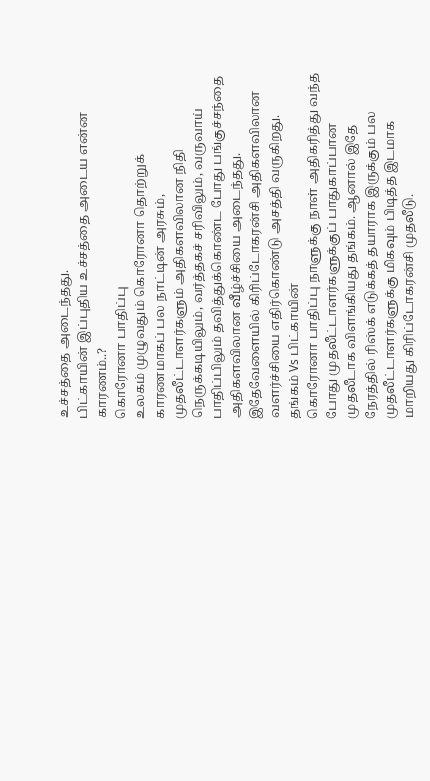உச்சத்தை அடைந்தது.
பிட்காயின் இப்புதிய உச்சத்தை அடைய என்ன காரணம்..?
கொரோனா பாதிப்பு
உலகம் முழுவதும் கொரோனா தொற்றுக் காரணமாகப் பல நாட்டின் அரசும், முதலீட்டாளர்களும் அதிகளவிலான நிதி நெருக்கடியிலும், வர்த்தகச் சரிவிலும், வருவாய் பாதிப்பிலும் தவித்துக்கொண்ட போது பங்குச்சந்தை அதிகளவிலான வீழ்ச்சியை அடைந்தது. இதேவேளையில் கிரிப்டோகரன்சி அதிகளவிலான வளர்ச்சியை எதிர்கொண்டு அசத்தி வருகிறது.
தங்கம் Vs பிட்காயின்
கொரோனா பாதிப்பு நாளுக்கு நாள் அதிகரித்து வந்த போது முதலீட்டாளர்களுக்குப் பாதுகாப்பான முதலீடாக விளங்கியது தங்கம். ஆனால் இதே நேரத்தில் ரிஸ்க் எடுக்கத் தயாராக இருக்கும் பல முதலீட்டாளர்களுக்கு மிகவும் பிடித்த இடமாக மாறியது கிரிப்டோகரன்சி முதலீடு.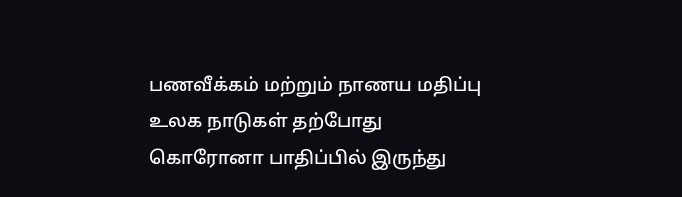பணவீக்கம் மற்றும் நாணய மதிப்பு
உலக நாடுகள் தற்போது கொரோனா பாதிப்பில் இருந்து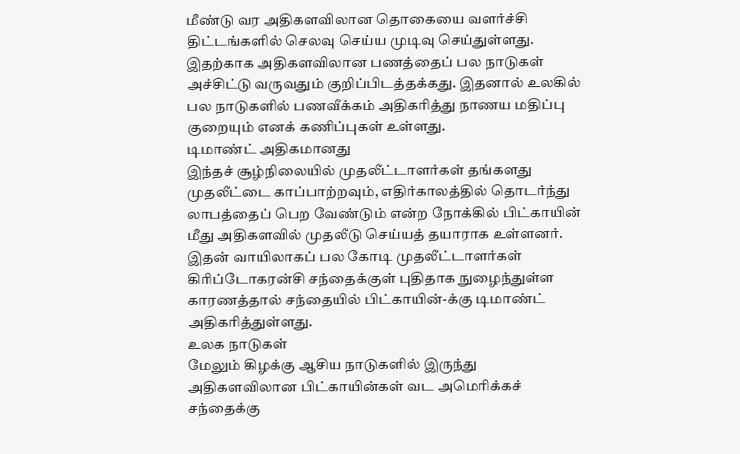மீண்டு வர அதிகளவிலான தொகையை வளர்ச்சி திட்டங்களில் செலவு செய்ய முடிவு செய்துள்ளது. இதற்காக அதிகளவிலான பணத்தைப் பல நாடுகள் அச்சிட்டு வருவதும் குறிப்பிடத்தக்கது. இதனால் உலகில் பல நாடுகளில் பணவீக்கம் அதிகரித்து நாணய மதிப்பு குறையும் எனக் கணிப்புகள் உள்ளது.
டிமாண்ட் அதிகமானது
இந்தச் சூழ்நிலையில் முதலீட்டாளர்கள் தங்களது முதலீட்டை காப்பாற்றவும், எதிர்காலத்தில் தொடர்ந்து லாபத்தைப் பெற வேண்டும் என்ற நோக்கில் பிட்காயின் மீது அதிகளவில் முதலீடு செய்யத் தயாராக உள்ளனர்.
இதன் வாயிலாகப் பல கோடி முதலீட்டாளர்கள் கிரிப்டோகரன்சி சந்தைக்குள் புதிதாக நுழைந்துள்ள காரணத்தால் சந்தையில் பிட்காயின்-க்கு டிமாண்ட் அதிகரித்துள்ளது.
உலக நாடுகள்
மேலும் கிழக்கு ஆசிய நாடுகளில் இருந்து அதிகளவிலான பிட்காயின்கள் வட அமெரிக்கச் சந்தைக்கு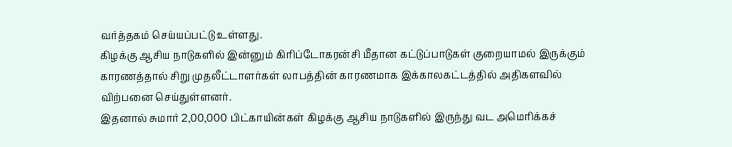வர்த்தகம் செய்யப்பட்டு உள்ளது.
கிழக்கு ஆசிய நாடுகளில் இன்னும் கிரிப்டோகரன்சி மீதான கட்டுப்பாடுகள் குறையாமல் இருக்கும் காரணத்தால் சிறு முதலீட்டாளர்கள் லாபத்தின் காரணமாக இக்காலகட்டத்தில் அதிகளவில் விற்பனை செய்துள்ளனர்.
இதனால் சுமார் 2,00,000 பிட்காயின்கள் கிழக்கு ஆசிய நாடுகளில் இருந்து வட அமெரிக்கச்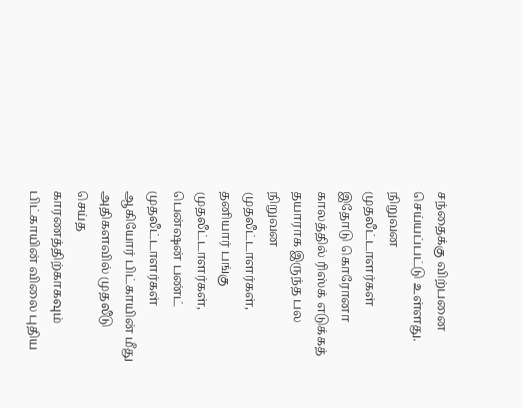சந்தைக்கு விற்பனை செய்யப்பட்டு உள்ளது.
நிறுவன முதலீட்டாளர்கள்
இதோடு கொரோனா காலத்தில் ரிஸ்க் எடுக்கத் தயாராக இருந்த பல நிறுவன முதலீட்டாளர்கள், தனியார் பங்கு முதலீட்டாளர்கள், பென்ஷன் பண்ட் முதலீட்டாளர்கள் ஆகியோர் பிட்காயின் மீது அதிகளவில் முதலீடு செய்த காரணத்திற்காகவும் பிட்காயின் விலை புதிய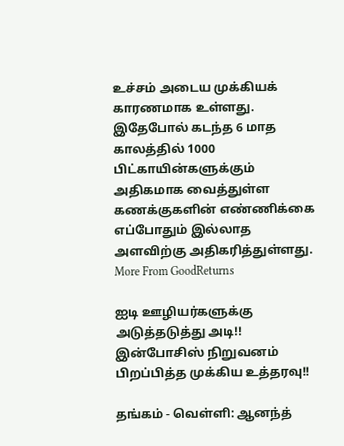உச்சம் அடைய முக்கியக் காரணமாக உள்ளது.
இதேபோல் கடந்த 6 மாத காலத்தில் 1000 பிட்காயின்களுக்கும் அதிகமாக வைத்துள்ள கணக்குகளின் எண்ணிக்கை எப்போதும் இல்லாத அளவிற்கு அதிகரித்துள்ளது.
More From GoodReturns

ஐடி ஊழியர்களுக்கு அடுத்தடுத்து அடி!! இன்போசிஸ் நிறுவனம் பிறப்பித்த முக்கிய உத்தரவு!!

தங்கம் - வெள்ளி: ஆனந்த்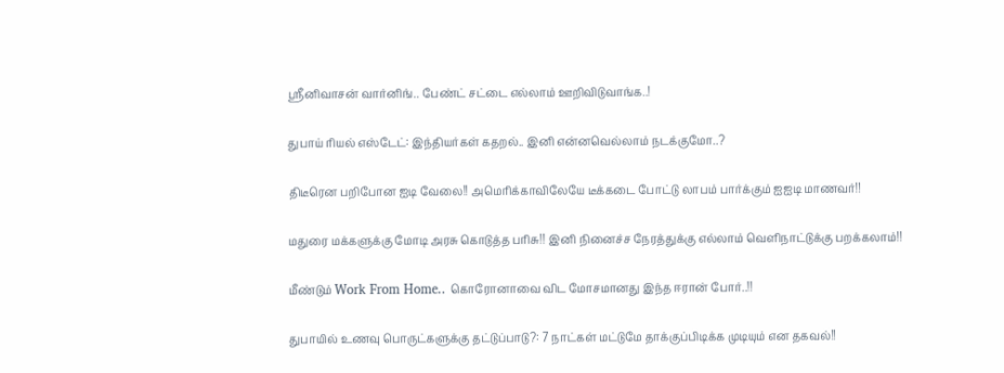ஸ்ரீனிவாசன் வார்னிங்.. பேண்ட் சட்டை எல்லாம் ஊறிவிடுவாங்க..!

துபாய் ரியல் எஸ்டேட்: இந்தியர்கள் கதறல்.. இனி என்னவெல்லாம் நடக்குமோ..?

திடீரென பறிபோன ஐடி வேலை!! அமெரிக்காவிலேயே டீக்கடை போட்டு லாபம் பார்க்கும் ஐஐடி மாணவர்!!

மதுரை மக்களுக்கு மோடி அரசு கொடுத்த பரிசு!! இனி நினைச்ச நேரத்துக்கு எல்லாம் வெளிநாட்டுக்கு பறக்கலாம்!!

மீண்டும் Work From Home.. கொரோனாவை விட மோசமானது இந்த ஈரான் போர்..!!

துபாயில் உணவு பொருட்களுக்கு தட்டுப்பாடு?: 7 நாட்கள் மட்டுமே தாக்குப்பிடிக்க முடியும் என தகவல்!!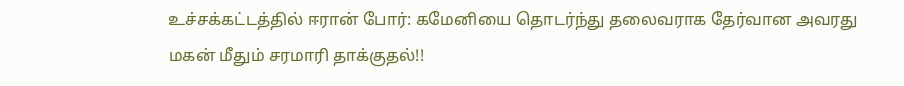உச்சக்கட்டத்தில் ஈரான் போர்: கமேனியை தொடர்ந்து தலைவராக தேர்வான அவரது மகன் மீதும் சரமாரி தாக்குதல்!!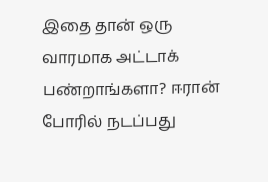இதை தான் ஒரு வாரமாக அட்டாக் பண்றாங்களா? ஈரான் போரில் நடப்பது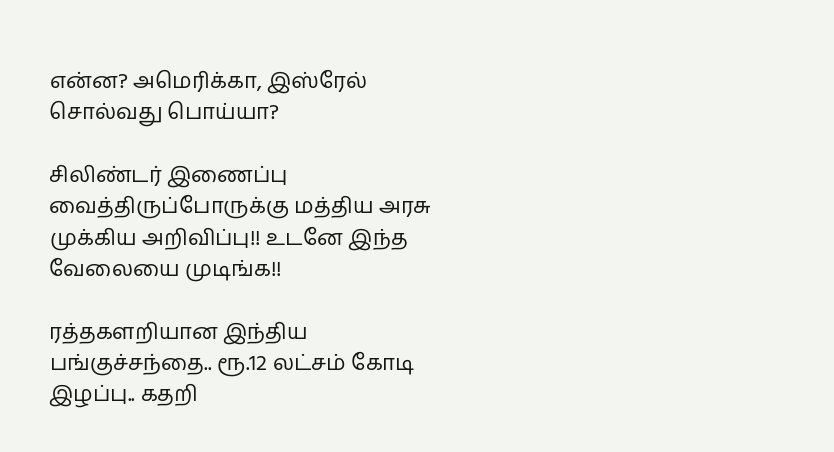என்ன? அமெரிக்கா, இஸ்ரேல் சொல்வது பொய்யா?

சிலிண்டர் இணைப்பு வைத்திருப்போருக்கு மத்திய அரசு முக்கிய அறிவிப்பு!! உடனே இந்த வேலையை முடிங்க!!

ரத்தகளறியான இந்திய பங்குச்சந்தை.. ரூ.12 லட்சம் கோடி இழப்பு.. கதறி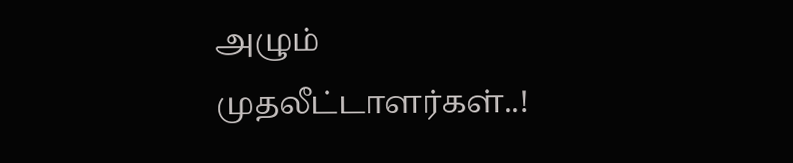அழும் முதலீட்டாளர்கள்..!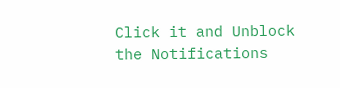Click it and Unblock the Notifications